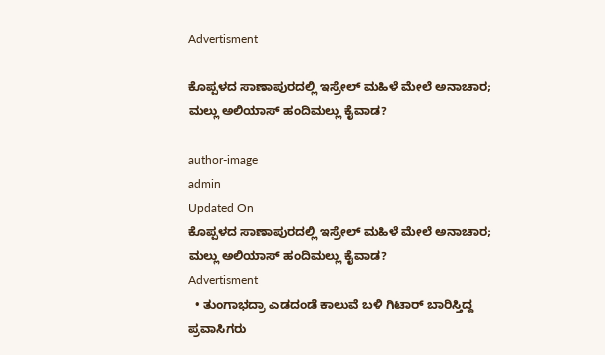Advertisment

ಕೊಪ್ಪಳದ ಸಾಣಾಪುರದಲ್ಲಿ ಇಸ್ರೇಲ್ ಮಹಿಳೆ ಮೇಲೆ ಅನಾಚಾರ; ಮಲ್ಲು ಅಲಿಯಾಸ್ ಹಂದಿಮಲ್ಲು ಕೈವಾಡ?

author-image
admin
Updated On
ಕೊಪ್ಪಳದ ಸಾಣಾಪುರದಲ್ಲಿ ಇಸ್ರೇಲ್ ಮಹಿಳೆ ಮೇಲೆ ಅನಾಚಾರ; ಮಲ್ಲು ಅಲಿಯಾಸ್ ಹಂದಿಮಲ್ಲು ಕೈವಾಡ?
Advertisment
  • ತುಂಗಾಭದ್ರಾ ಎಡದಂಡೆ ಕಾಲುವೆ ಬಳಿ ಗಿಟಾರ್ ಬಾರಿಸ್ತಿದ್ದ ಪ್ರವಾಸಿಗರು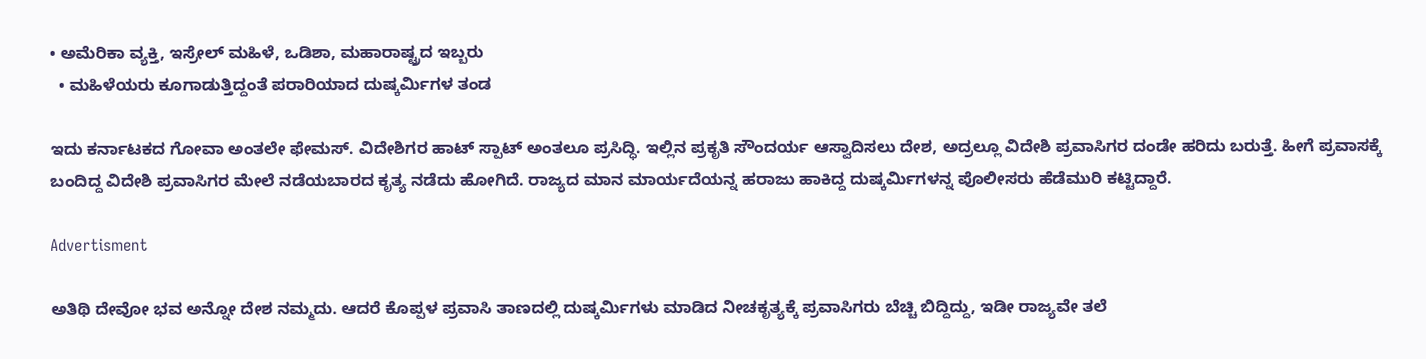• ಅಮೆರಿಕಾ ವ್ಯಕ್ತಿ, ಇಸ್ರೇಲ್ ಮಹಿಳೆ, ಒಡಿಶಾ, ಮಹಾರಾಷ್ಟ್ರದ ಇಬ್ಬರು
  • ಮಹಿಳೆಯರು ಕೂಗಾಡುತ್ತಿದ್ದಂತೆ ಪರಾರಿಯಾದ ದುಷ್ಕರ್ಮಿಗಳ ತಂಡ

ಇದು ಕರ್ನಾಟಕದ ಗೋವಾ ಅಂತಲೇ ಫೇಮಸ್. ವಿದೇಶಿಗರ ಹಾಟ್ ಸ್ಪಾಟ್ ಅಂತಲೂ ಪ್ರಸಿದ್ಧಿ. ಇಲ್ಲಿನ ಪ್ರಕೃತಿ ಸೌಂದರ್ಯ ಆಸ್ವಾದಿಸಲು ದೇಶ, ಅದ್ರಲ್ಲೂ ವಿದೇಶಿ ಪ್ರವಾಸಿಗರ ದಂಡೇ ಹರಿದು ಬರುತ್ತೆ. ಹೀಗೆ ಪ್ರವಾಸಕ್ಕೆ ಬಂದಿದ್ದ ವಿದೇಶಿ ಪ್ರವಾಸಿಗರ ಮೇಲೆ ನಡೆಯಬಾರದ ಕೃತ್ಯ ನಡೆದು ಹೋಗಿದೆ. ರಾಜ್ಯದ ಮಾನ ಮಾರ್ಯದೆಯನ್ನ ಹರಾಜು ಹಾಕಿದ್ದ ದುಷ್ಕರ್ಮಿಗಳನ್ನ ಪೊಲೀಸರು ಹೆಡೆಮುರಿ ಕಟ್ಟಿದ್ದಾರೆ.

Advertisment

ಅತಿಥಿ ದೇವೋ ಭವ ಅನ್ನೋ ದೇಶ ನಮ್ಮದು. ಆದರೆ ಕೊಪ್ಪಳ ಪ್ರವಾಸಿ ತಾಣದಲ್ಲಿ ದುಷ್ಕರ್ಮಿಗಳು ಮಾಡಿದ ನೀಚಕೃತ್ಯಕ್ಕೆ ಪ್ರವಾಸಿಗರು ಬೆಚ್ಚಿ ಬಿದ್ದಿದ್ದು, ಇಡೀ ರಾಜ್ಯವೇ ತಲೆ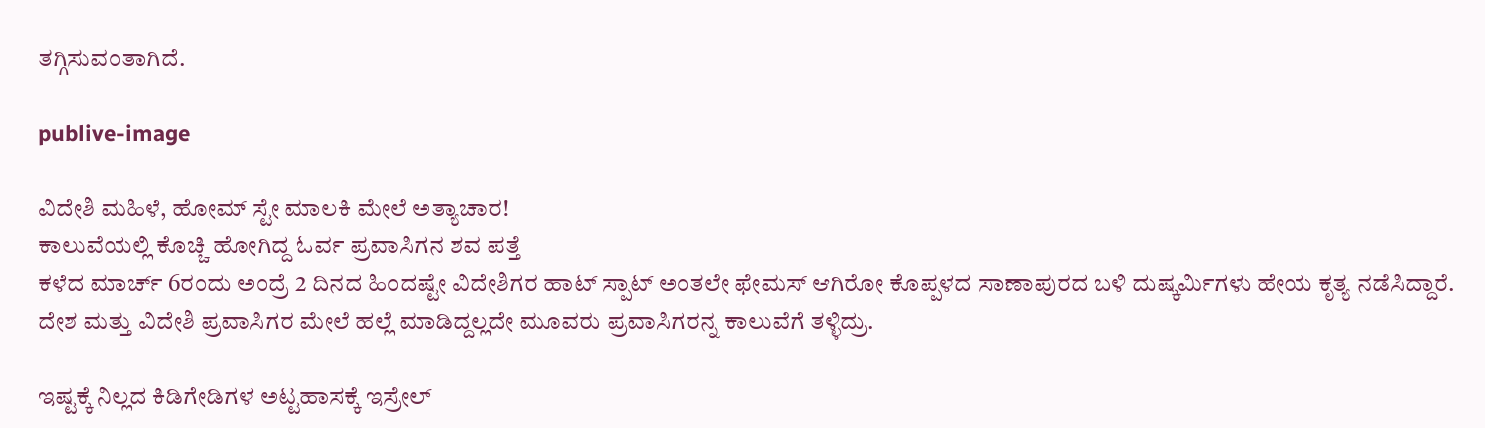ತಗ್ಗಿಸುವಂತಾಗಿದೆ.

publive-image

ವಿದೇಶಿ ಮಹಿಳೆ, ಹೋಮ್ ಸ್ಟೇ ಮಾಲಕಿ ಮೇಲೆ ಅತ್ಯಾಚಾರ!
ಕಾಲುವೆಯಲ್ಲಿ ಕೊಚ್ಚಿ ಹೋಗಿದ್ದ ಓರ್ವ ಪ್ರವಾಸಿಗನ ಶವ ಪತ್ತೆ
ಕಳೆದ ಮಾರ್ಚ್ 6ರಂದು ಅಂದ್ರೆ 2 ದಿನದ ಹಿಂದಷ್ಟೇ ವಿದೇಶಿಗರ ಹಾಟ್ ಸ್ಪಾಟ್ ಅಂತಲೇ ಫೇಮಸ್ ಆಗಿರೋ ಕೊಪ್ಪಳದ ಸಾಣಾಪುರದ ಬಳಿ ದುಷ್ಕರ್ಮಿಗಳು ಹೇಯ ಕೃತ್ಯ ನಡೆಸಿದ್ದಾರೆ. ದೇಶ ಮತ್ತು ವಿದೇಶಿ ಪ್ರವಾಸಿಗರ ಮೇಲೆ ಹಲ್ಲೆ ಮಾಡಿದ್ದಲ್ಲದೇ ಮೂವರು ಪ್ರವಾಸಿಗರನ್ನ ಕಾಲುವೆಗೆ ತಳ್ಳಿದ್ರು.

ಇಷ್ಟಕ್ಕೆ ನಿಲ್ಲದ ಕಿಡಿಗೇಡಿಗಳ ಅಟ್ಟಹಾಸಕ್ಕೆ ಇಸ್ರೇಲ್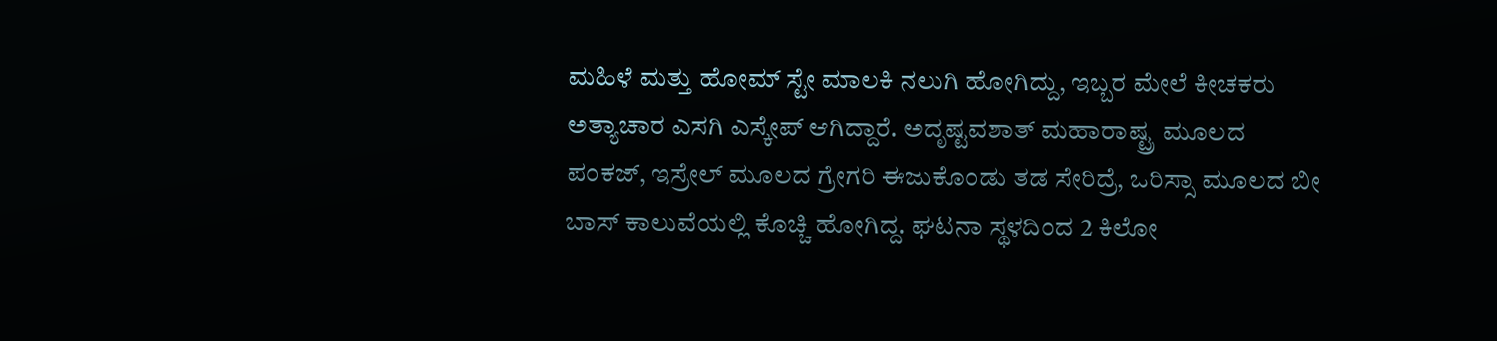ಮಹಿಳೆ ಮತ್ತು ಹೋಮ್ ಸ್ಟೇ ಮಾಲಕಿ ನಲುಗಿ ಹೋಗಿದ್ದು, ಇಬ್ಬರ ಮೇಲೆ ಕೀಚಕರು ಅತ್ಯಾಚಾರ ಎಸಗಿ ಎಸ್ಕೇಪ್ ಆಗಿದ್ದಾರೆ. ಅದೃಷ್ಟವಶಾತ್ ಮಹಾರಾಷ್ಟ್ರ ಮೂಲದ ಪಂಕಜ್, ಇಸ್ರೇಲ್ ಮ‌ೂಲದ ಗ್ರೇಗರಿ ಈಜುಕೊಂಡು ತಡ ಸೇರಿದ್ರೆ, ಒರಿಸ್ಸಾ‌‌ ಮೂಲದ ಬೀ ಬಾಸ್ ಕಾಲುವೆಯಲ್ಲಿ ಕೊಚ್ಚಿ ಹೋಗಿದ್ದ. ಘಟನಾ ಸ್ಥಳದಿಂದ 2 ಕಿಲೋ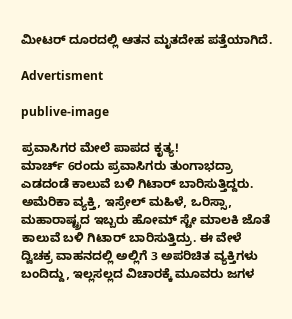ಮೀಟರ್ ದೂರದಲ್ಲಿ ಆತನ ಮೃತದೇಹ ಪತ್ತೆಯಾಗಿದೆ.

Advertisment

publive-image

ಪ್ರವಾಸಿಗರ ಮೇಲೆ ಪಾಪದ ಕೃತ್ಯ!
ಮಾರ್ಚ್ 6ರಂದು ಪ್ರವಾಸಿಗರು ತುಂಗಾಭದ್ರಾ ಎಡದಂಡೆ ಕಾಲುವೆ ಬಳಿ ಗಿಟಾರ್ ಬಾರಿಸುತ್ತಿದ್ದರು. ಅಮೆರಿಕಾ ವ್ಯಕ್ತಿ, ಇಸ್ರೇಲ್ ಮಹಿಳೆ, ಒರಿಸ್ಸಾ, ಮಹಾರಾಷ್ಟ್ರದ ಇಬ್ಬರು ಹೋಮ್ ಸ್ಟೇ ಮಾಲಕಿ ಜೊತೆ ಕಾಲುವೆ ಬಳಿ ಗಿಟಾರ್ ಬಾರಿಸುತ್ತಿದ್ರು. ಈ ವೇಳೆ ದ್ವಿಚಕ್ರ ವಾಹನದಲ್ಲಿ ಅಲ್ಲಿಗೆ 3 ಅಪರಿಚಿತ ವ್ಯಕ್ತಿಗಳು ಬಂದಿದ್ದು, ಇಲ್ಲಸಲ್ಲದ ವಿಚಾರಕ್ಕೆ ಮೂವರು ಜಗಳ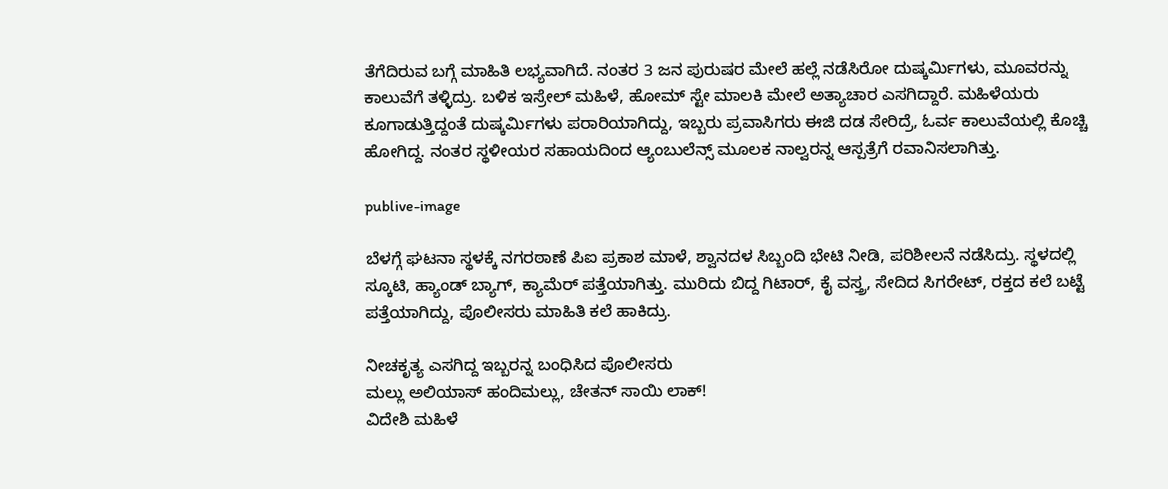ತೆಗೆದಿರುವ ಬಗ್ಗೆ ಮಾಹಿತಿ ಲಭ್ಯವಾಗಿದೆ. ನಂತರ 3 ಜನ ಪುರುಷರ ಮೇಲೆ ಹಲ್ಲೆ ನಡೆಸಿರೋ ದುಷ್ಕರ್ಮಿಗಳು, ಮೂವರನ್ನು ಕಾಲುವೆಗೆ ತಳ್ಳಿದ್ರು. ಬಳಿಕ ಇಸ್ರೇಲ್ ಮಹಿಳೆ, ಹೋಮ್ ಸ್ಟೇ ಮಾಲಕಿ ಮೇಲೆ ಅತ್ಯಾಚಾರ ಎಸಗಿದ್ದಾರೆ. ಮಹಿಳೆಯರು ಕೂಗಾಡುತ್ತಿದ್ದಂತೆ ದುಷ್ಕರ್ಮಿಗಳು ಪರಾರಿಯಾಗಿದ್ದು, ಇಬ್ಬರು ಪ್ರವಾಸಿಗರು ಈಜಿ ದಡ ಸೇರಿದ್ರೆ, ಓರ್ವ ಕಾಲುವೆಯಲ್ಲಿ ಕೊಚ್ಚಿ ಹೋಗಿದ್ದ. ನಂತರ ಸ್ಥಳೀಯರ ಸಹಾಯದಿಂದ ಆ್ಯಂಬುಲೆನ್ಸ್ ಮೂಲಕ ನಾಲ್ವರನ್ನ ಆಸ್ಪತ್ರೆಗೆ ರವಾನಿಸಲಾಗಿತ್ತು.

publive-image

ಬೆಳಗ್ಗೆ ಘಟನಾ ಸ್ಥಳಕ್ಕೆ ನಗರಠಾಣೆ ಪಿಐ ಪ್ರಕಾಶ ಮಾಳೆ, ಶ್ವಾನದಳ ಸಿಬ್ಬಂದಿ ಭೇಟಿ ನೀಡಿ, ಪರಿಶೀಲನೆ ನಡೆಸಿದ್ರು. ಸ್ಥಳದಲ್ಲಿ ಸ್ಕೂಟಿ, ಹ್ಯಾಂಡ್ ಬ್ಯಾಗ್, ಕ್ಯಾಮೆರ್ ಪತ್ತೆಯಾಗಿತ್ತು. ಮುರಿದು ಬಿದ್ದ ಗಿಟಾರ್, ಕೈ ವಸ್ತ್ರ, ಸೇದಿದ ಸಿಗರೇಟ್, ರಕ್ತದ ಕಲೆ ಬಟ್ಟೆ ಪತ್ತೆಯಾಗಿದ್ದು, ಪೊಲೀಸರು ಮಾಹಿತಿ ಕಲೆ ಹಾಕಿದ್ರು.

ನೀಚಕೃತ್ಯ ಎಸಗಿದ್ದ ಇಬ್ಬರನ್ನ ಬಂಧಿಸಿದ ಪೊಲೀಸರು
ಮಲ್ಲು ಅಲಿಯಾಸ್ ಹಂದಿಮಲ್ಲು, ಚೇತನ್ ಸಾಯಿ ಲಾಕ್!
ವಿದೇಶಿ ಮಹಿಳೆ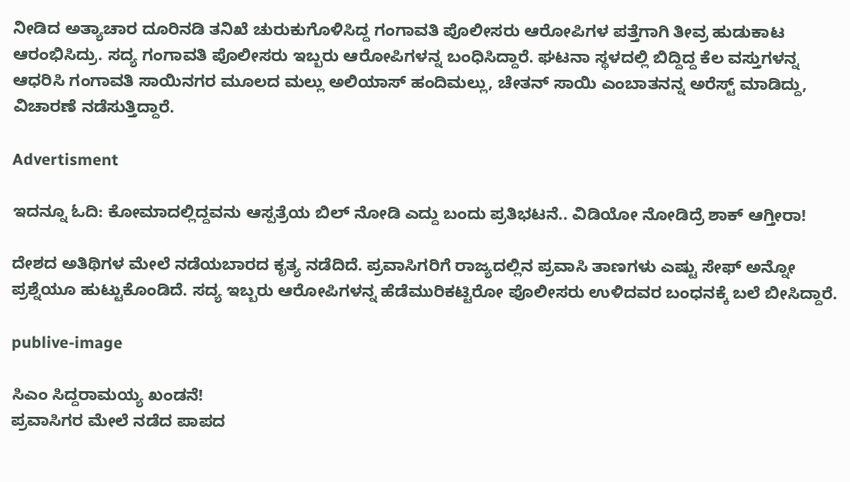ನೀಡಿದ ಅತ್ಯಾಚಾರ ದೂರಿನಡಿ ತನಿಖೆ ಚುರುಕುಗೊಳಿಸಿದ್ದ ಗಂಗಾವತಿ ಪೊಲೀಸರು ಆರೋಪಿಗಳ ಪತ್ತೆಗಾಗಿ ತೀವ್ರ ಹುಡುಕಾಟ ಆರಂಭಿಸಿದ್ರು. ಸದ್ಯ ಗಂಗಾವತಿ ಪೊಲೀಸರು ಇಬ್ಬರು ಆರೋಪಿಗಳನ್ನ ಬಂಧಿಸಿದ್ದಾರೆ. ಘಟನಾ ಸ್ಥಳದಲ್ಲಿ ಬಿದ್ದಿದ್ದ ಕೆಲ ವಸ್ತುಗಳನ್ನ ಆಧರಿಸಿ ಗಂಗಾವತಿ ಸಾಯಿನಗರ‌ ಮೂಲದ ಮಲ್ಲು ಅಲಿಯಾಸ್ ಹಂದಿಮಲ್ಲು, ಚೇತನ್ ಸಾಯಿ ಎಂಬಾತನನ್ನ ಅರೆಸ್ಟ್ ಮಾಡಿದ್ದು, ವಿಚಾರಣೆ ನಡೆಸುತ್ತಿದ್ದಾರೆ.

Advertisment

ಇದನ್ನೂ ಓದಿ: ಕೋಮಾದಲ್ಲಿದ್ದವನು ಆಸ್ಪತ್ರೆಯ ಬಿಲ್ ನೋಡಿ ಎದ್ದು ಬಂದು ಪ್ರತಿಭಟನೆ.. ವಿಡಿಯೋ ನೋಡಿದ್ರೆ ಶಾಕ್ ಆಗ್ತೀರಾ!

ದೇಶದ ಅತಿಥಿಗಳ ಮೇಲೆ ನಡೆಯಬಾರದ ಕೃತ್ಯ ನಡೆದಿದೆ. ಪ್ರವಾಸಿಗರಿಗೆ ರಾಜ್ಯದಲ್ಲಿನ ಪ್ರವಾಸಿ ತಾಣಗಳು ಎಷ್ಟು ಸೇಫ್ ಅನ್ನೋ ಪ್ರಶ್ನೆಯೂ ಹುಟ್ಟುಕೊಂಡಿದೆ. ಸದ್ಯ ಇಬ್ಬರು ಆರೋಪಿಗಳನ್ನ ಹೆಡೆಮುರಿಕಟ್ಟಿರೋ ಪೊಲೀಸರು ಉಳಿದವರ ಬಂಧನಕ್ಕೆ ಬಲೆ ಬೀಸಿದ್ದಾರೆ.

publive-image

ಸಿಎಂ ಸಿದ್ದರಾಮಯ್ಯ ಖಂಡನೆ!
ಪ್ರವಾಸಿಗರ ಮೇಲೆ ನಡೆದ ಪಾಪದ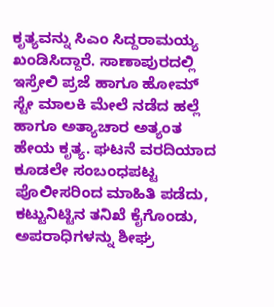ಕೃತ್ಯವನ್ನು ಸಿಎಂ ಸಿದ್ದರಾಮಯ್ಯ ಖಂಡಿಸಿದ್ದಾರೆ. ಸಾಣಾಪುರದಲ್ಲಿ ಇಸ್ರೇಲಿ ಪ್ರಜೆ ಹಾಗೂ ಹೋಮ್‌ ಸ್ಟೇ ಮಾಲಕಿ ಮೇಲೆ ನಡೆದ ಹಲ್ಲೆ ಹಾಗೂ ಅತ್ಯಾಚಾರ ಅತ್ಯಂತ ಹೇಯ ಕೃತ್ಯ. ಘಟನೆ ವರದಿಯಾದ ಕೂಡಲೇ ಸಂಬಂಧಪಟ್ಟ ಪೊಲೀಸರಿಂದ ಮಾಹಿತಿ ಪಡೆದು, ಕಟ್ಟುನಿಟ್ಟಿನ ತನಿಖೆ ಕೈಗೊಂಡು, ಅಪರಾಧಿಗಳನ್ನು ಶೀಘ್ರ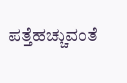ಪತ್ತೆಹಚ್ಚುವಂತೆ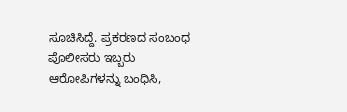ಸೂಚಿಸಿದ್ದೆ. ಪ್ರಕರಣದ ಸಂಬಂಧ ಪೊಲೀಸರು ಇಬ್ಬರು ಆರೋಪಿಗಳನ್ನು ಬಂಧಿಸಿ,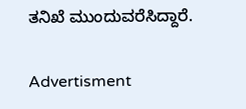ತನಿಖೆ ಮುಂದುವರೆಸಿದ್ದಾರೆ.

Advertisment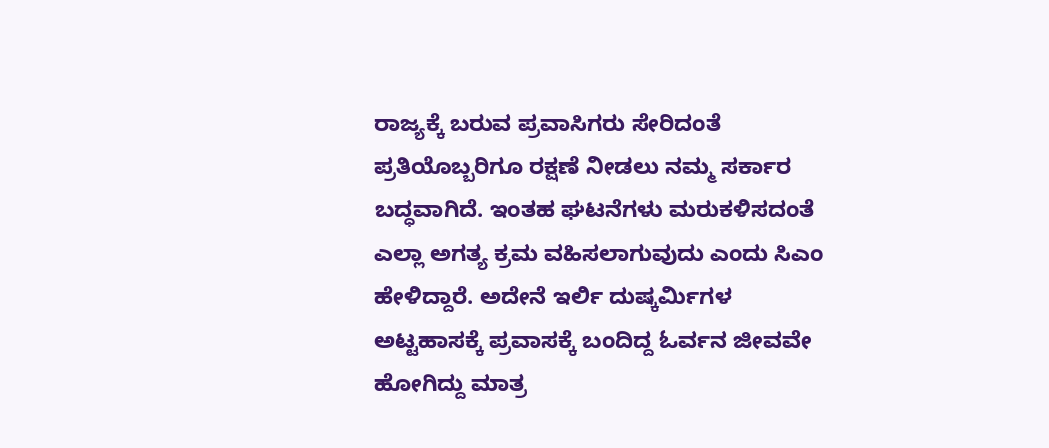ರಾಜ್ಯಕ್ಕೆ ಬರುವ ಪ್ರವಾಸಿಗರು ಸೇರಿದಂತೆ ಪ್ರತಿಯೊಬ್ಬರಿಗೂ ರಕ್ಷಣೆ ನೀಡಲು ನಮ್ಮ ಸರ್ಕಾರ ಬದ್ಧವಾಗಿದೆ. ಇಂತಹ ಘಟನೆಗಳು ಮರುಕಳಿಸದಂತೆ ಎಲ್ಲಾ ಅಗತ್ಯ ಕ್ರಮ ವಹಿಸಲಾಗುವುದು ಎಂದು ಸಿಎಂ ಹೇಳಿದ್ದಾರೆ. ಅದೇನೆ ಇರ್ಲಿ ದುಷ್ಕರ್ಮಿಗಳ ಅಟ್ಟಹಾಸಕ್ಕೆ ಪ್ರವಾಸಕ್ಕೆ ಬಂದಿದ್ದ ಓರ್ವನ ಜೀವವೇ ಹೋಗಿದ್ದು ಮಾತ್ರ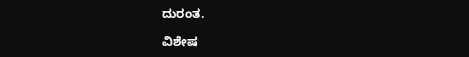ದುರಂತ.

ವಿಶೇಷ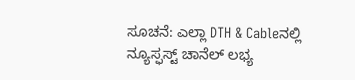ಸೂಚನೆ: ಎಲ್ಲಾ DTH & Cableನಲ್ಲಿ ನ್ಯೂಸ್ಫಸ್ಟ್ ಚಾನೆಲ್ ಲಭ್ಯ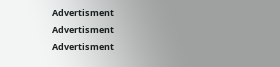Advertisment
Advertisment
Advertisment